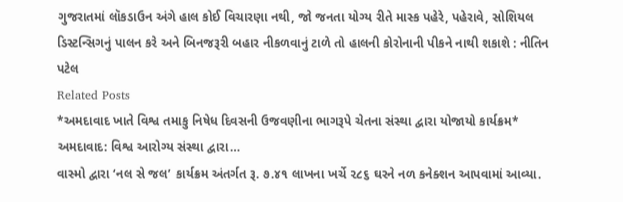ગુજરાતમાં લૉકડાઉન અંગે હાલ કોઈ વિચારણા નથી, જો જનતા યોગ્ય રીતે માસ્ક પહેરે, પહેરાવે, સોશિયલ ડિસ્ટન્સિગનું પાલન કરે અને બિનજરૂરી બહાર નીકળવાનું ટાળે તો હાલની કોરોનાની પીકને નાથી શકાશે : નીતિન પટેલ
Related Posts
*અમદાવાદ ખાતે વિશ્વ તમાકુ નિષેધ દિવસની ઉજવણીના ભાગરૂપે ચેતના સંસ્થા દ્વારા યોજાયો કાર્યક્રમ* અમદાવાદ: વિશ્વ આરોગ્ય સંસ્થા દ્વારા…
વાસ્મો દ્વારા ‘નલ સે જલ’ કાર્યક્રમ અંતર્ગત રૂ. ૭.૪૧ લાખના ખર્ચે ૨૮૬ ઘરને નળ કનેક્શન આપવામાં આવ્યા.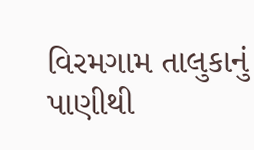વિરમગામ તાલુકાનું પાણીથી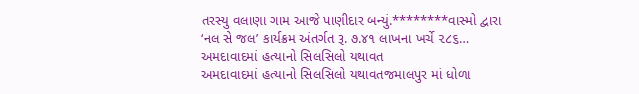તરસ્યુ વલાણા ગામ આજે પાણીદાર બન્યું.********વાસ્મો દ્વારા ‘નલ સે જલ’ કાર્યક્રમ અંતર્ગત રૂ. ૭.૪૧ લાખના ખર્ચે ૨૮૬…
અમદાવાદમાં હત્યાનો સિલસિલો યથાવત
અમદાવાદમાં હત્યાનો સિલસિલો યથાવતજમાલપુર માં ધોળા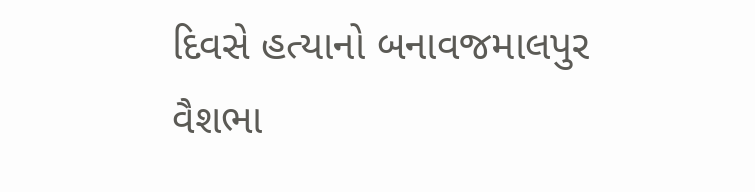દિવસે હત્યાનો બનાવજમાલપુર વૈશભા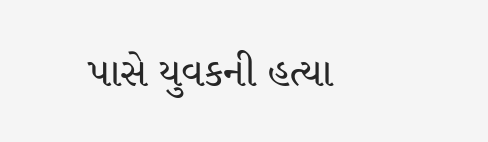પાસે યુવકની હત્યા